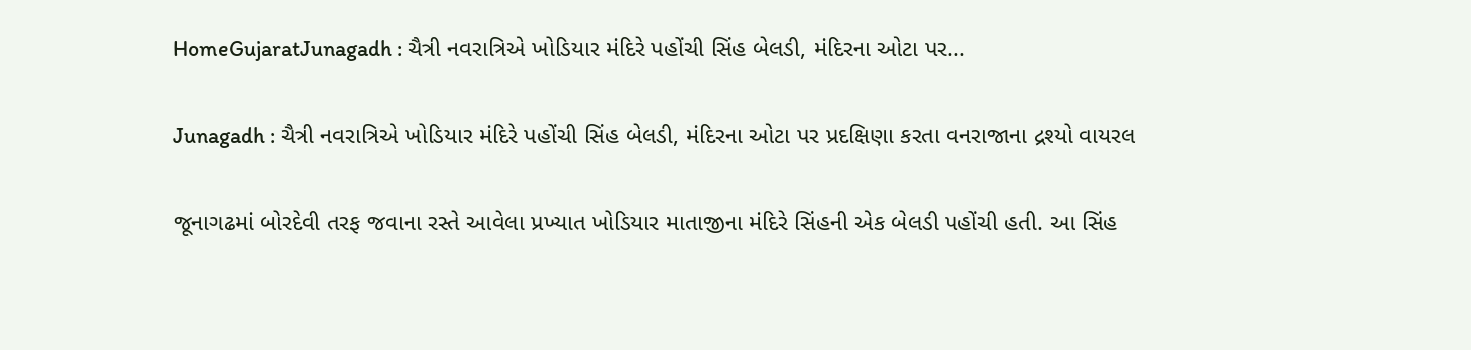HomeGujaratJunagadh : ચૈત્રી નવરાત્રિએ ખોડિયાર મંદિરે પહોંચી સિંહ બેલડી, મંદિરના ઓટા પર...

Junagadh : ચૈત્રી નવરાત્રિએ ખોડિયાર મંદિરે પહોંચી સિંહ બેલડી, મંદિરના ઓટા પર પ્રદક્ષિણા કરતા વનરાજાના દ્રશ્યો વાયરલ

જૂનાગઢમાં બોરદેવી તરફ જવાના રસ્તે આવેલા પ્રખ્યાત ખોડિયાર માતાજીના મંદિરે સિંહની એક બેલડી પહોંચી હતી. આ સિંહ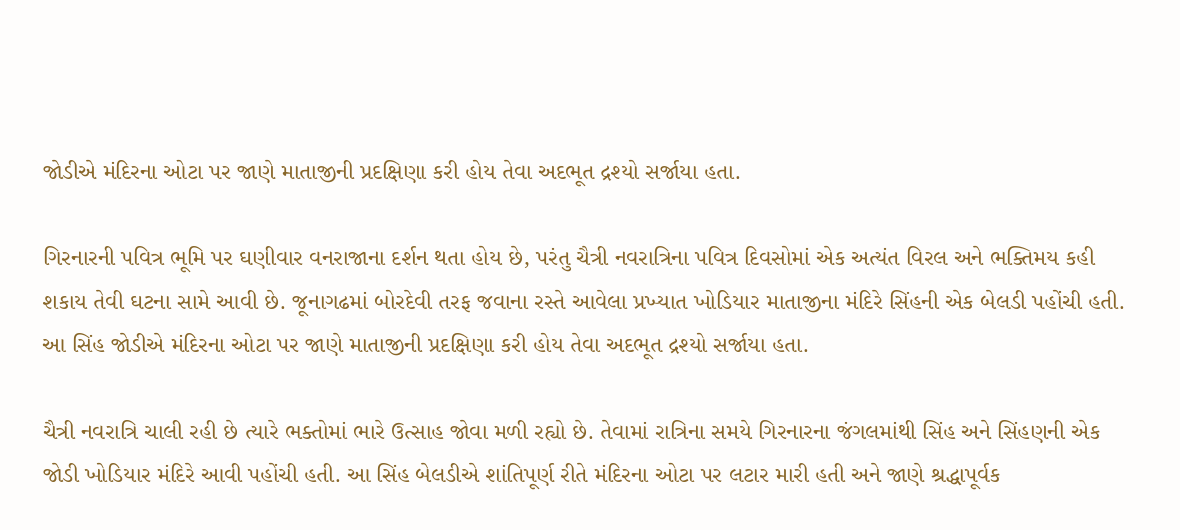જોડીએ મંદિરના ઓટા પર જાણે માતાજીની પ્રદક્ષિણા કરી હોય તેવા અદભૂત દ્રશ્યો સર્જાયા હતા.

ગિરનારની પવિત્ર ભૂમિ પર ઘણીવાર વનરાજાના દર્શન થતા હોય છે, પરંતુ ચૈત્રી નવરાત્રિના પવિત્ર દિવસોમાં એક અત્યંત વિરલ અને ભક્તિમય કહી શકાય તેવી ઘટના સામે આવી છે. જૂનાગઢમાં બોરદેવી તરફ જવાના રસ્તે આવેલા પ્રખ્યાત ખોડિયાર માતાજીના મંદિરે સિંહની એક બેલડી પહોંચી હતી. આ સિંહ જોડીએ મંદિરના ઓટા પર જાણે માતાજીની પ્રદક્ષિણા કરી હોય તેવા અદભૂત દ્રશ્યો સર્જાયા હતા.

ચૈત્રી નવરાત્રિ ચાલી રહી છે ત્યારે ભક્તોમાં ભારે ઉત્સાહ જોવા મળી રહ્યો છે. તેવામાં રાત્રિના સમયે ગિરનારના જંગલમાંથી સિંહ અને સિંહણની એક જોડી ખોડિયાર મંદિરે આવી પહોંચી હતી. આ સિંહ બેલડીએ શાંતિપૂર્ણ રીતે મંદિરના ઓટા પર લટાર મારી હતી અને જાણે શ્રદ્ધાપૂર્વક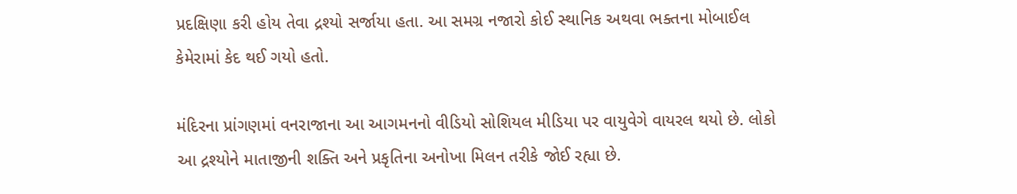પ્રદક્ષિણા કરી હોય તેવા દ્રશ્યો સર્જાયા હતા. આ સમગ્ર નજારો કોઈ સ્થાનિક અથવા ભક્તના મોબાઈલ કેમેરામાં કેદ થઈ ગયો હતો.

મંદિરના પ્રાંગણમાં વનરાજાના આ આગમનનો વીડિયો સોશિયલ મીડિયા પર વાયુવેગે વાયરલ થયો છે. લોકો આ દ્રશ્યોને માતાજીની શક્તિ અને પ્રકૃતિના અનોખા મિલન તરીકે જોઈ રહ્યા છે.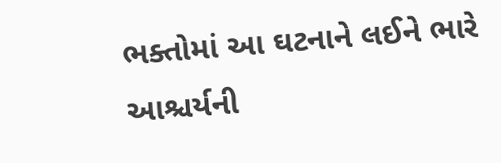ભક્તોમાં આ ઘટનાને લઈને ભારે આશ્ચર્યની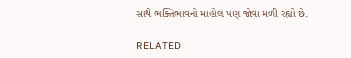સાથે ભક્તિભાવનો માહોલ પણ જોવા મળી રહ્યો છે.

RELATED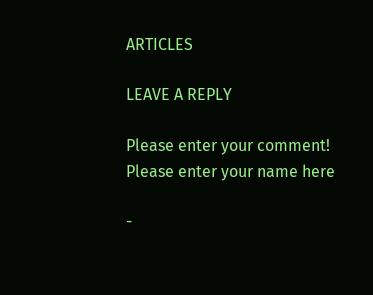ARTICLES

LEAVE A REPLY

Please enter your comment!
Please enter your name here

-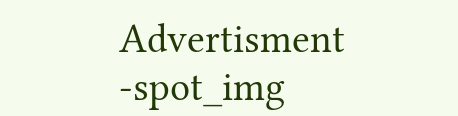Advertisment -spot_img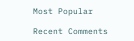Most Popular

Recent Comments